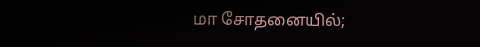மா சோதனையில்;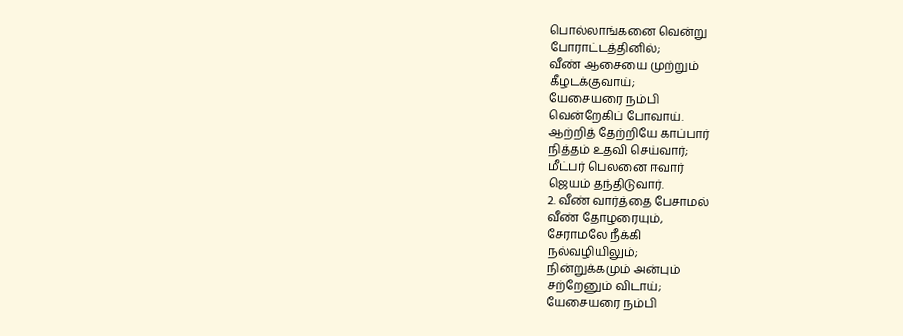பொல்லாங்கனை வென்று
போராட்டத்தினில்;
வீண் ஆசையை முற்றும்
கீழடக்குவாய்;
யேசையரை நம்பி
வென்றேகிப் போவாய்.
ஆற்றித் தேற்றியே காப்பார்
நித்தம் உதவி செய்வார்;
மீட்பர் பெலனை ஈவார்
ஜெயம் தந்திடுவார்.
2. வீண் வார்த்தை பேசாமல்
வீண் தோழரையும்,
சேராமலே நீக்கி
நல்வழியிலும்;
நின்றுக்கமும் அன்பும்
சற்றேனும் விடாய்;
யேசையரை நம்பி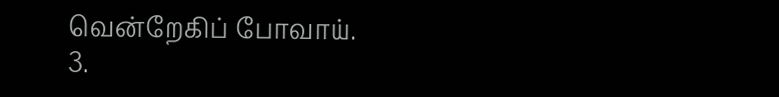வென்றேகிப் போவாய்.
3.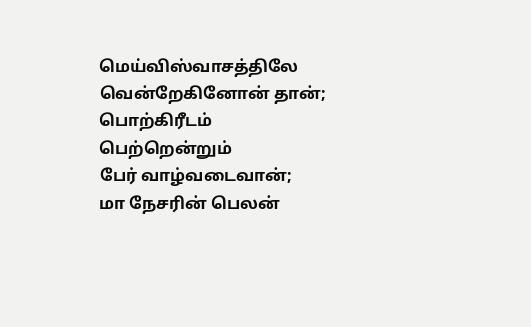மெய்விஸ்வாசத்திலே
வென்றேகினோன் தான்;
பொற்கிரீடம் பெற்றென்றும்
பேர் வாழ்வடைவான்;
மா நேசரின் பெலன்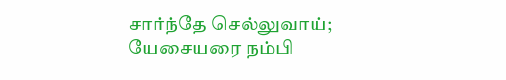சார்ந்தே செல்லுவாய்;
யேசையரை நம்பி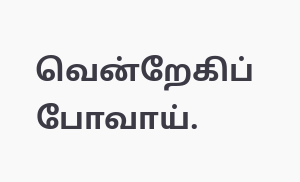வென்றேகிப் போவாய்.